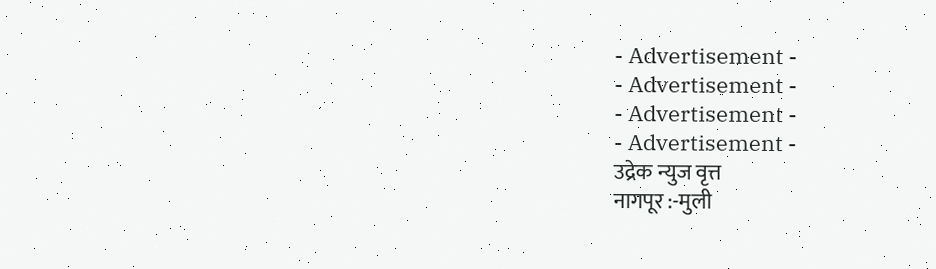- Advertisement -
- Advertisement -
- Advertisement -
- Advertisement -
उद्रेक न्युज वृत्त
नागपूर :-मुली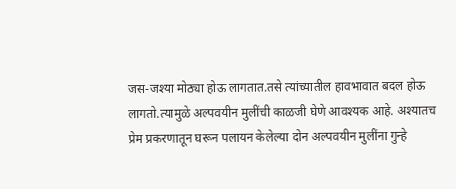जस-जश्या मोठ्या होऊ लागतात.तसे त्यांच्यातील हावभावात बदल होऊ लागतो.त्यामुळे अल्पवयीन मुलींची काळजी घेणे आवश्यक आहे. अश्यातच प्रेम प्रकरणातून घरून पलायन केलेल्या दोन अल्पवयीन मुलींना गुन्हे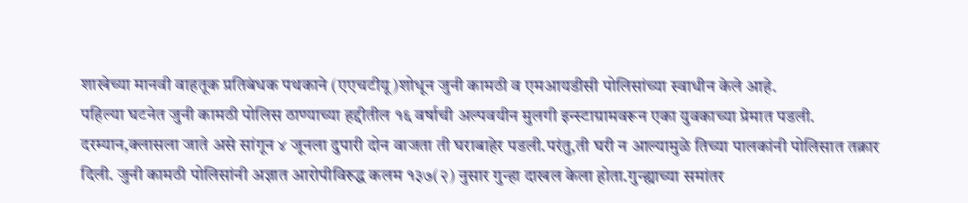शाखेच्या मानवी वाहतूक प्रतिबंधक पथकाने (एएचटीयू)शोधून जुनी कामठी व एमआयडीसी पोलिसांच्या स्वाधीन केले आहे.
पहिल्या घटनेत जुनी कामठी पोलिस ठाण्याच्या हद्दीतील १६ वर्षाची अल्पवयीन मुलगी इन्स्टाग्रामवरून एका युवकाच्या प्रेमात पडली. दरम्यान,क्लासला जाते असे सांगून ४ जूनला दुपारी दोन वाजता ती घराबाहेर पडली.परंतु,ती घरी न आल्यामुळे तिच्या पालकांनी पोलिसात तक्रार दिली. जुनी कामठी पोलिसांनी अज्ञात आरोपीविरुद्ध कलम १३७(२) नुसार गुन्हा दाखल केला होता.गुन्ह्याच्या समांतर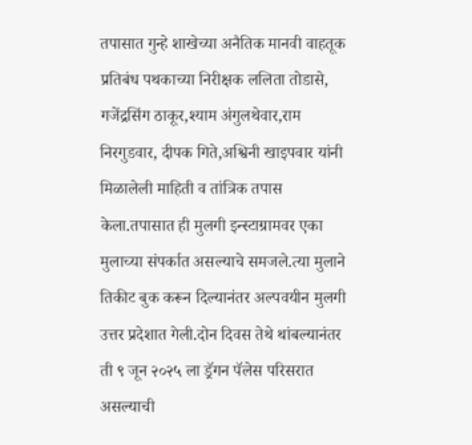तपासात गुन्हे शाखेच्या अनैतिक मानवी वाहतूक प्रतिबंध पथकाच्या निरीक्षक ललिता तोडासे, गजेंद्रसिंग ठाकूर,श्याम अंगुलथेवार,राम निरगुडवार, दीपक गिते,अश्विनी खाइपवार यांनी मिळालेली माहिती व तांत्रिक तपास केला.तपासात ही मुलगी इन्स्टाग्रामवर एका मुलाच्या संपर्कात असल्याचे समजले.त्या मुलाने तिकीट बुक करून दिल्यानंतर अल्पवयीन मुलगी उत्तर प्रदेशात गेली.दोन दिवस तेथे थांबल्यानंतर ती ९ जून २०२५ ला ड्रॅगन पॅलेस परिसरात असल्याची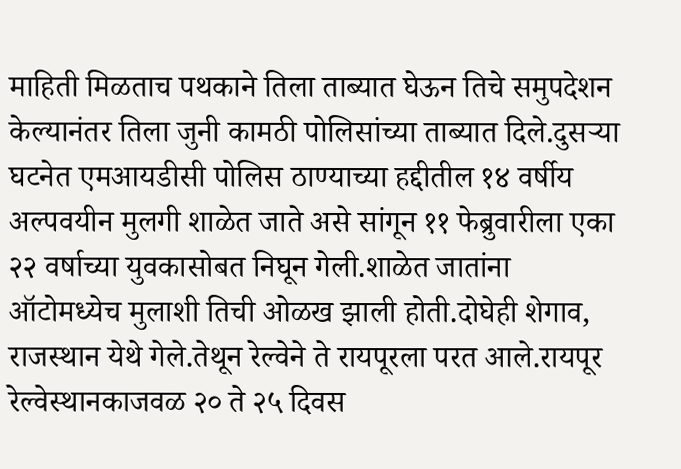माहिती मिळताच पथकाने तिला ताब्यात घेऊन तिचे समुपदेशन केल्यानंतर तिला जुनी कामठी पोलिसांच्या ताब्यात दिले.दुसऱ्या घटनेत एमआयडीसी पोलिस ठाण्याच्या हद्दीतील १४ वर्षीय अल्पवयीन मुलगी शाळेत जाते असे सांगून ११ फेब्रुवारीला एका २२ वर्षाच्या युवकासोबत निघून गेली.शाळेत जातांना ऑटोमध्येच मुलाशी तिची ओळख झाली होती.दोघेही शेगाव, राजस्थान येथे गेले.तेथून रेल्वेने ते रायपूरला परत आले.रायपूर रेल्वेस्थानकाजवळ २० ते २५ दिवस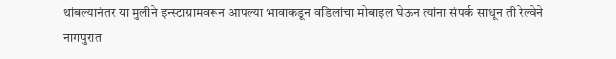थांबल्यानंतर या मुलीने इन्स्टाग्रामवरून आपल्या भावाकडून वडिलांचा मोबाइल घेऊन त्यांना संपर्क साधून ती रेल्वेने नागपुरात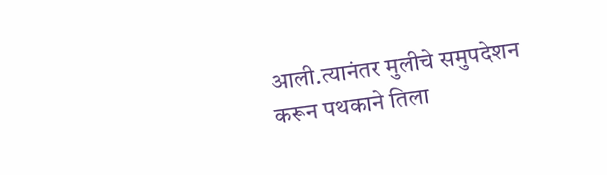आली.त्यानंतर मुलीचे समुपदेशन करून पथकाने तिला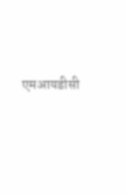एमआयडीसी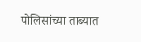पोलिसांच्या ताब्यात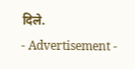दिले.
- Advertisement -